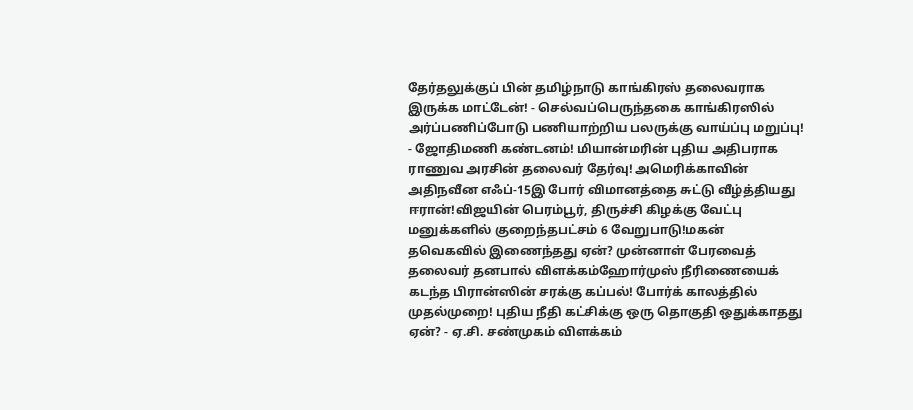தேர்தலுக்குப் பின் தமிழ்நாடு காங்கிரஸ் தலைவராக இருக்க மாட்டேன்! - செல்வப்பெருந்தகை காங்கிரஸில் அர்ப்பணிப்போடு பணியாற்றிய பலருக்கு வாய்ப்பு மறுப்பு! - ஜோதிமணி கண்டனம்! மியான்மரின் புதிய அதிபராக ராணுவ அரசின் தலைவர் தேர்வு! அமெரிக்காவின் அதிநவீன எஃப்-15இ போர் விமானத்தை சுட்டு வீழ்த்தியது ஈரான்!விஜயின் பெரம்பூர், திருச்சி கிழக்கு வேட்பு மனுக்களில் குறைந்தபட்சம் 6 வேறுபாடு!மகன் தவெகவில் இணைந்தது ஏன்? முன்னாள் பேரவைத் தலைவர் தனபால் விளக்கம்ஹோர்முஸ் நீரிணையைக் கடந்த பிரான்ஸின் சரக்கு கப்பல்! போர்க் காலத்தில் முதல்முறை! புதிய நீதி கட்சிக்கு ஒரு தொகுதி ஒதுக்காதது ஏன்? - ஏ.சி. சண்முகம் விளக்கம்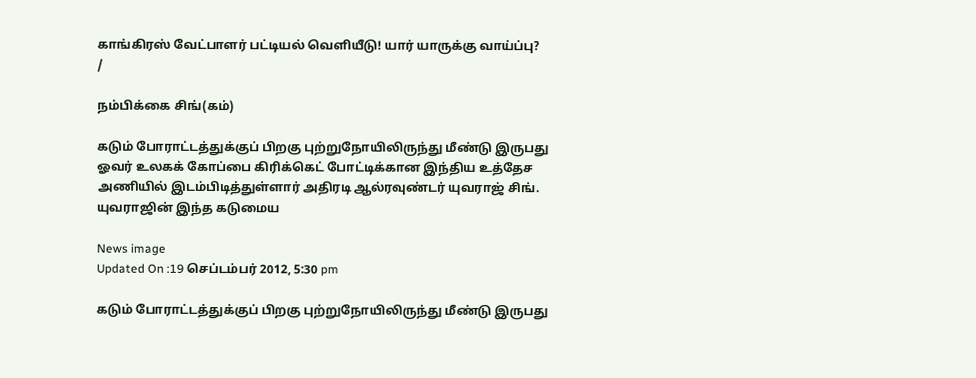காங்கிரஸ் வேட்பாளர் பட்டியல் வெளியீடு! யார் யாருக்கு வாய்ப்பு?
/

நம்பிக்கை சிங்(கம்)

கடும் போராட்டத்துக்குப் பிறகு புற்றுநோயிலிருந்து மீண்டு இருபது ஓவர் உலகக் கோப்பை கிரிக்கெட் போட்டிக்கான இந்திய உத்தேச அணியில் இடம்பிடித்துள்ளார் அதிரடி ஆல்ரவுண்டர் யுவராஜ் சிங்.  யுவராஜின் இந்த கடுமைய

News image
Updated On :19 செப்டம்பர் 2012, 5:30 pm

கடும் போராட்டத்துக்குப் பிறகு புற்றுநோயிலிருந்து மீண்டு இருபது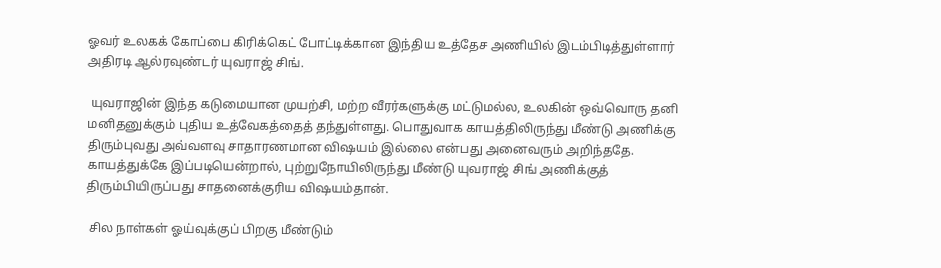ஓவர் உலகக் கோப்பை கிரிக்கெட் போட்டிக்கான இந்திய உத்தேச அணியில் இடம்பிடித்துள்ளார் அதிரடி ஆல்ரவுண்டர் யுவராஜ் சிங்.

 யுவராஜின் இந்த கடுமையான முயற்சி, மற்ற வீரர்களுக்கு மட்டுமல்ல, உலகின் ஒவ்வொரு தனி மனிதனுக்கும் புதிய உத்வேகத்தைத் தந்துள்ளது. பொதுவாக காயத்திலிருந்து மீண்டு அணிக்கு திரும்புவது அவ்வளவு சாதாரணமான விஷயம் இல்லை என்பது அனைவரும் அறிந்ததே. காயத்துக்கே இப்படியென்றால், புற்றுநோயிலிருந்து மீண்டு யுவராஜ் சிங் அணிக்குத் திரும்பியிருப்பது சாதனைக்குரிய விஷயம்தான்.

 சில நாள்கள் ஓய்வுக்குப் பிறகு மீண்டும்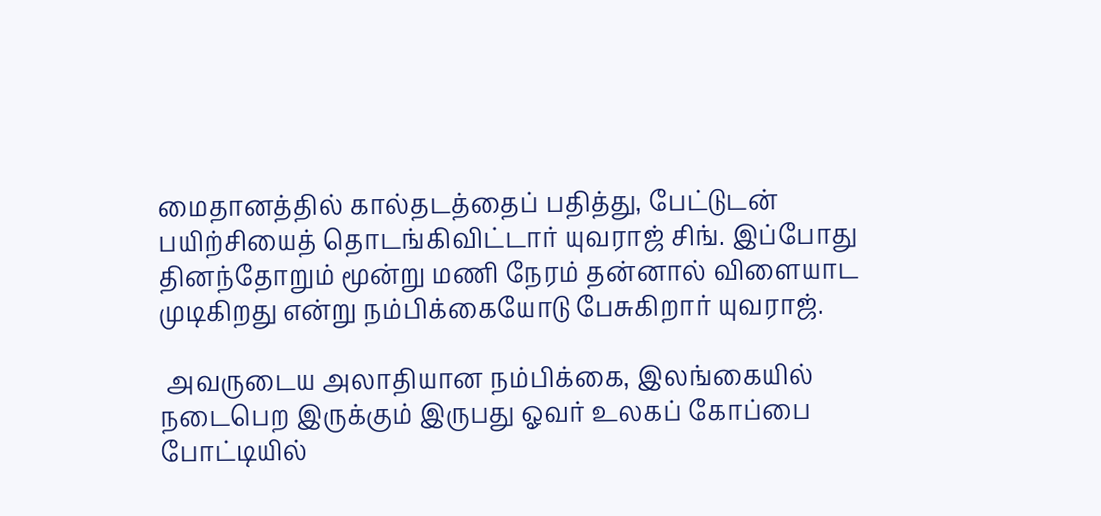மைதானத்தில் கால்தடத்தைப் பதித்து, பேட்டுடன் பயிற்சியைத் தொடங்கிவிட்டார் யுவராஜ் சிங். இப்போது தினந்தோறும் மூன்று மணி நேரம் தன்னால் விளையாட முடிகிறது என்று நம்பிக்கையோடு பேசுகிறார் யுவராஜ்.

 அவருடைய அலாதியான நம்பிக்கை, இலங்கையில் நடைபெற இருக்கும் இருபது ஓவர் உலகப் கோப்பை போட்டியில்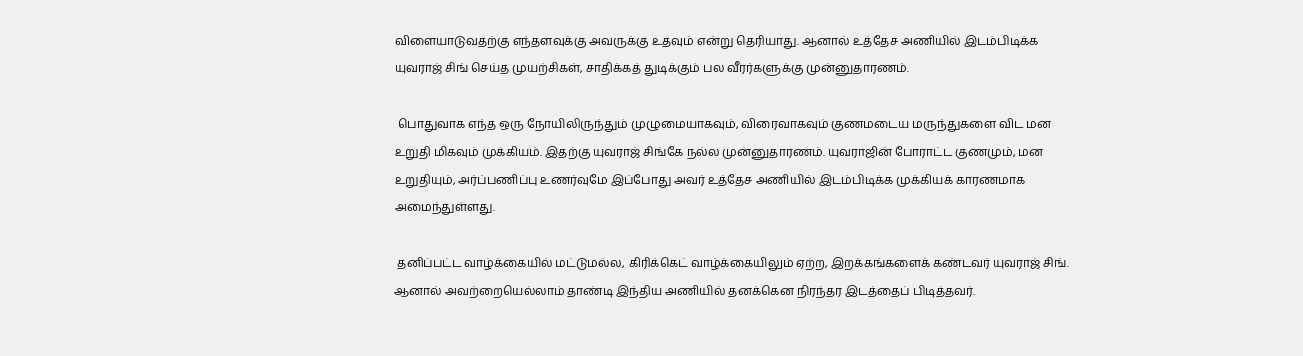விளையாடுவதற்கு எந்தளவுக்கு அவருக்கு உதவும் என்று தெரியாது. ஆனால் உத்தேச அணியில் இடம்பிடிக்க யுவராஜ் சிங் செய்த முயற்சிகள், சாதிக்கத் துடிக்கும் பல வீரர்களுக்கு முன்னுதாரணம்.

 பொதுவாக எந்த ஒரு நோயிலிருந்தும் முழுமையாகவும், விரைவாகவும் குணமடைய மருந்துகளை விட மன உறுதி மிகவும் முக்கியம். இதற்கு யுவராஜ் சிங்கே நல்ல முன்னுதாரணம். யுவராஜின் போராட்ட குணமும், மன உறுதியும், அர்ப்பணிப்பு உணர்வுமே இப்போது அவர் உத்தேச அணியில் இடம்பிடிக்க முக்கியக் காரணமாக அமைந்துள்ளது.

 தனிப்பட்ட வாழ்க்கையில் மட்டுமல்ல, கிரிக்கெட் வாழ்க்கையிலும் ஏற்ற, இறக்கங்களைக் கண்டவர் யுவராஜ் சிங். ஆனால் அவற்றையெல்லாம் தாண்டி இந்திய அணியில் தனக்கென நிரந்தர இடத்தைப் பிடித்தவர்.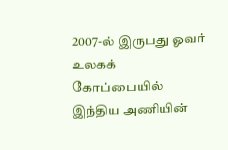2007-ல் இருபது ஓவர் உலகக் கோப்பையில் இந்திய அணியின்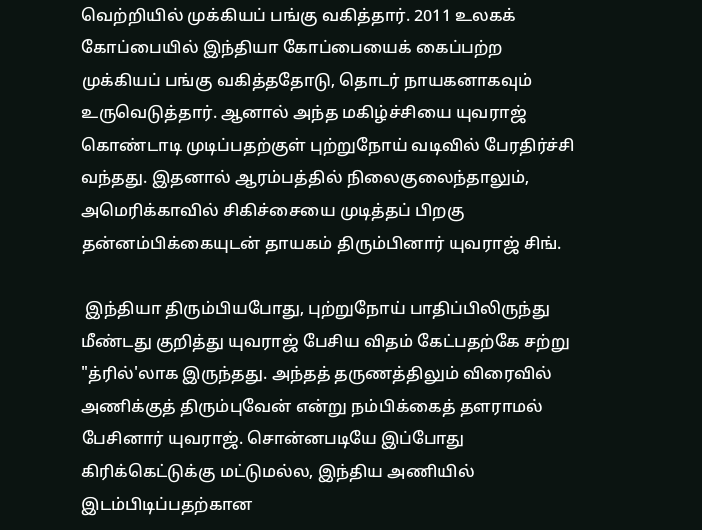வெற்றியில் முக்கியப் பங்கு வகித்தார். 2011 உலகக் கோப்பையில் இந்தியா கோப்பையைக் கைப்பற்ற முக்கியப் பங்கு வகித்ததோடு, தொடர் நாயகனாகவும் உருவெடுத்தார். ஆனால் அந்த மகிழ்ச்சியை யுவராஜ் கொண்டாடி முடிப்பதற்குள் புற்றுநோய் வடிவில் பேரதிர்ச்சி வந்தது. இதனால் ஆரம்பத்தில் நிலைகுலைந்தாலும், அமெரிக்காவில் சிகிச்சையை முடித்தப் பிறகு தன்னம்பிக்கையுடன் தாயகம் திரும்பினார் யுவராஜ் சிங்.

 இந்தியா திரும்பியபோது, புற்றுநோய் பாதிப்பிலிருந்து மீண்டது குறித்து யுவராஜ் பேசிய விதம் கேட்பதற்கே சற்று "த்ரில்'லாக இருந்தது. அந்தத் தருணத்திலும் விரைவில் அணிக்குத் திரும்புவேன் என்று நம்பிக்கைத் தளராமல் பேசினார் யுவராஜ். சொன்னபடியே இப்போது கிரிக்கெட்டுக்கு மட்டுமல்ல, இந்திய அணியில் இடம்பிடிப்பதற்கான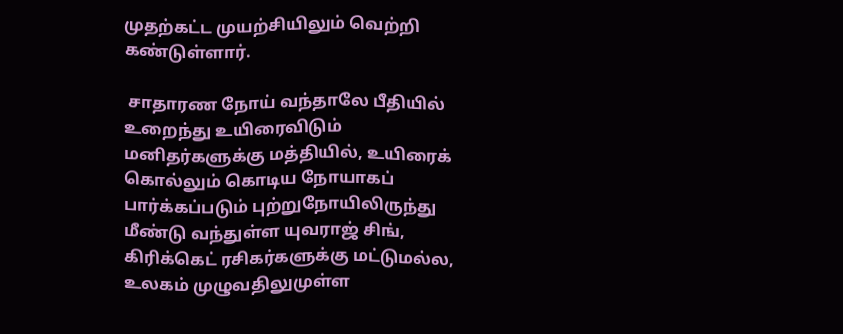முதற்கட்ட முயற்சியிலும் வெற்றி கண்டுள்ளார்.

 சாதாரண நோய் வந்தாலே பீதியில் உறைந்து உயிரைவிடும் மனிதர்களுக்கு மத்தியில், உயிரைக் கொல்லும் கொடிய நோயாகப் பார்க்கப்படும் புற்றுநோயிலிருந்து மீண்டு வந்துள்ள யுவராஜ் சிங், கிரிக்கெட் ரசிகர்களுக்கு மட்டுமல்ல, உலகம் முழுவதிலுமுள்ள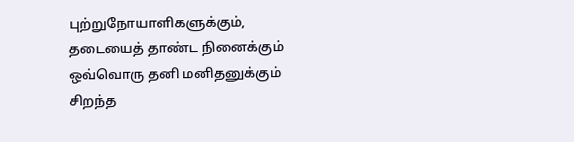புற்றுநோயாளிகளுக்கும், தடையைத் தாண்ட நினைக்கும் ஒவ்வொரு தனி மனிதனுக்கும் சிறந்த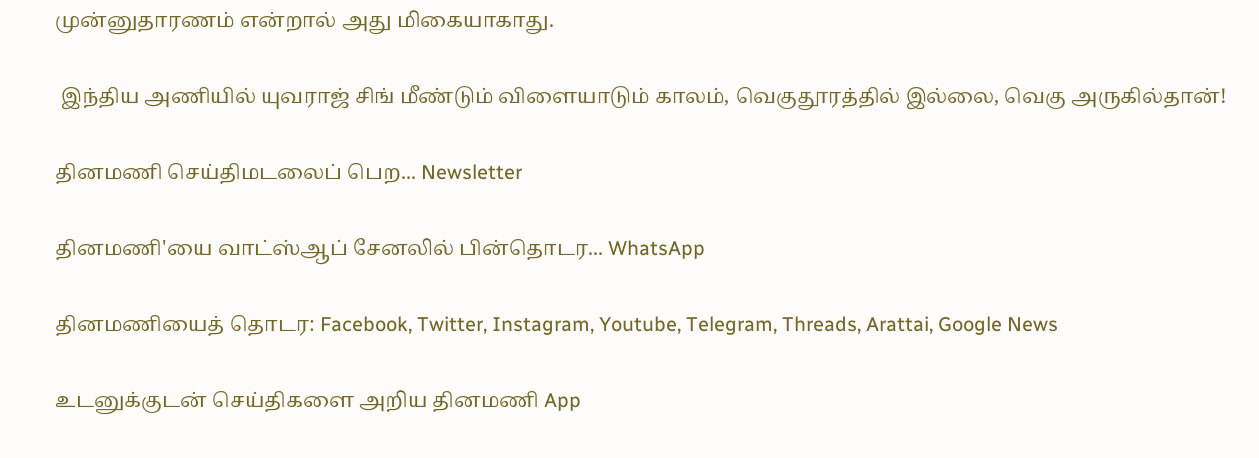முன்னுதாரணம் என்றால் அது மிகையாகாது.

 இந்திய அணியில் யுவராஜ் சிங் மீண்டும் விளையாடும் காலம், வெகுதூரத்தில் இல்லை, வெகு அருகில்தான்!

தினமணி செய்திமடலைப் பெற... Newsletter

தினமணி'யை வாட்ஸ்ஆப் சேனலில் பின்தொடர... WhatsApp

தினமணியைத் தொடர: Facebook, Twitter, Instagram, Youtube, Telegram, Threads, Arattai, Google News

உடனுக்குடன் செய்திகளை அறிய தினமணி App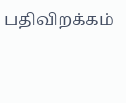பதிவிறக்கம்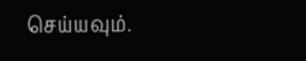செய்யவும்.